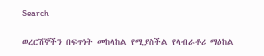Search

ወረርሽኞችን በፍጥነት መከላከል የሚያስችል የላብራቶሪ ማዕከል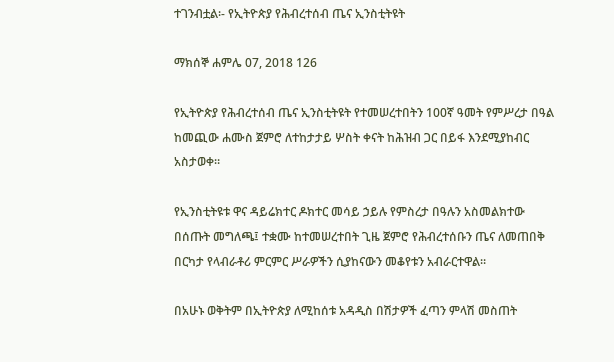ተገንብቷል፡- የኢትዮጵያ የሕብረተሰብ ጤና ኢንስቲትዩት

ማክሰኞ ሐምሌ 07, 2018 126

የኢትዮጵያ የሕብረተሰብ ጤና ኢንስቲትዩት የተመሠረተበትን 100ኛ ዓመት የምሥረታ በዓል ከመጪው ሐሙስ ጀምሮ ለተከታታይ ሦስት ቀናት ከሕዝብ ጋር በይፋ እንደሚያከብር አስታወቀ።

የኢንስቲትዩቱ ዋና ዳይሬክተር ዶክተር መሳይ ኃይሉ የምስረታ በዓሉን አስመልክተው በሰጡት መግለጫ፤ ተቋሙ ከተመሠረተበት ጊዜ ጀምሮ የሕብረተሰቡን ጤና ለመጠበቅ በርካታ የላብራቶሪ ምርምር ሥራዎችን ሲያከናውን መቆየቱን አብራርተዋል።

በአሁኑ ወቅትም በኢትዮጵያ ለሚከሰቱ አዳዲስ በሽታዎች ፈጣን ምላሽ መስጠት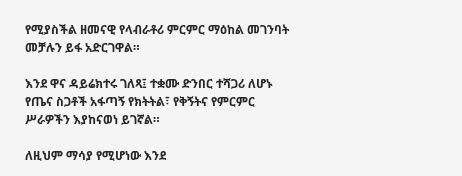የሚያስችል ዘመናዊ የላብራቶሪ ምርምር ማዕከል መገንባት መቻሉን ይፋ አድርገዋል።

እንደ ዋና ዳይሬክተሩ ገለጻ፤ ተቋሙ ድንበር ተሻጋሪ ለሆኑ የጤና ስጋቶች አፋጣኝ የክትትል፣ የቅኝትና የምርምር ሥራዎችን እያከናወነ ይገኛል።

ለዚህም ማሳያ የሚሆነው እንደ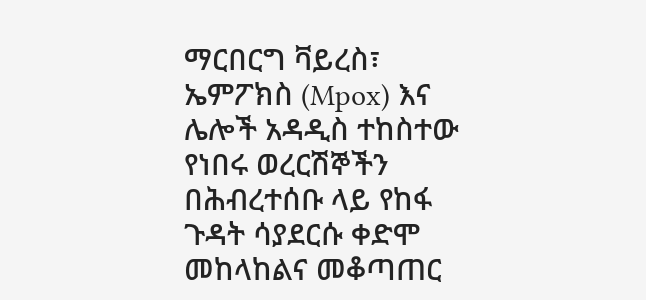ማርበርግ ቫይረስ፣ ኤምፖክስ (Mpox) እና ሌሎች አዳዲስ ተከስተው የነበሩ ወረርሽኞችን በሕብረተሰቡ ላይ የከፋ ጉዳት ሳያደርሱ ቀድሞ መከላከልና መቆጣጠር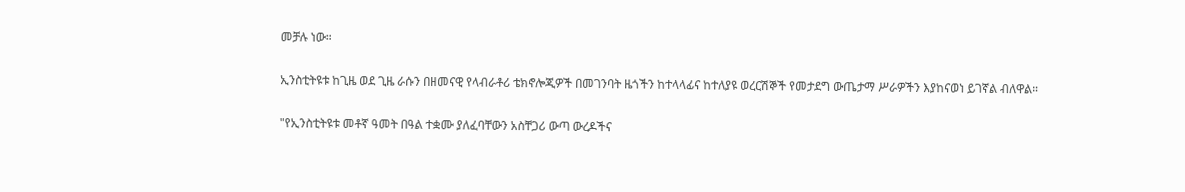መቻሉ ነው።

ኢንስቲትዩቱ ከጊዜ ወደ ጊዜ ራሱን በዘመናዊ የላብራቶሪ ቴክኖሎጂዎች በመገንባት ዜጎችን ከተላላፊና ከተለያዩ ወረርሽኞች የመታደግ ውጤታማ ሥራዎችን እያከናወነ ይገኛል ብለዋል።

"የኢንስቲትዩቱ መቶኛ ዓመት በዓል ተቋሙ ያለፈባቸውን አስቸጋሪ ውጣ ውረዶችና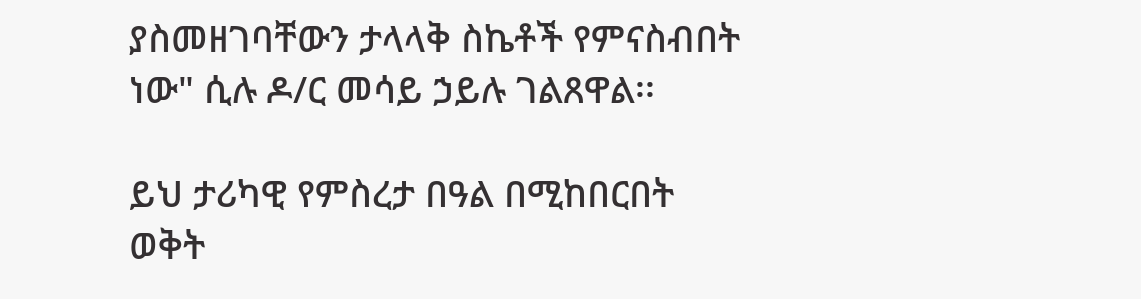ያስመዘገባቸውን ታላላቅ ስኬቶች የምናስብበት  ነው" ሲሉ ዶ/ር መሳይ ኃይሉ ገልጸዋል፡፡

ይህ ታሪካዊ የምስረታ በዓል በሚከበርበት ወቅት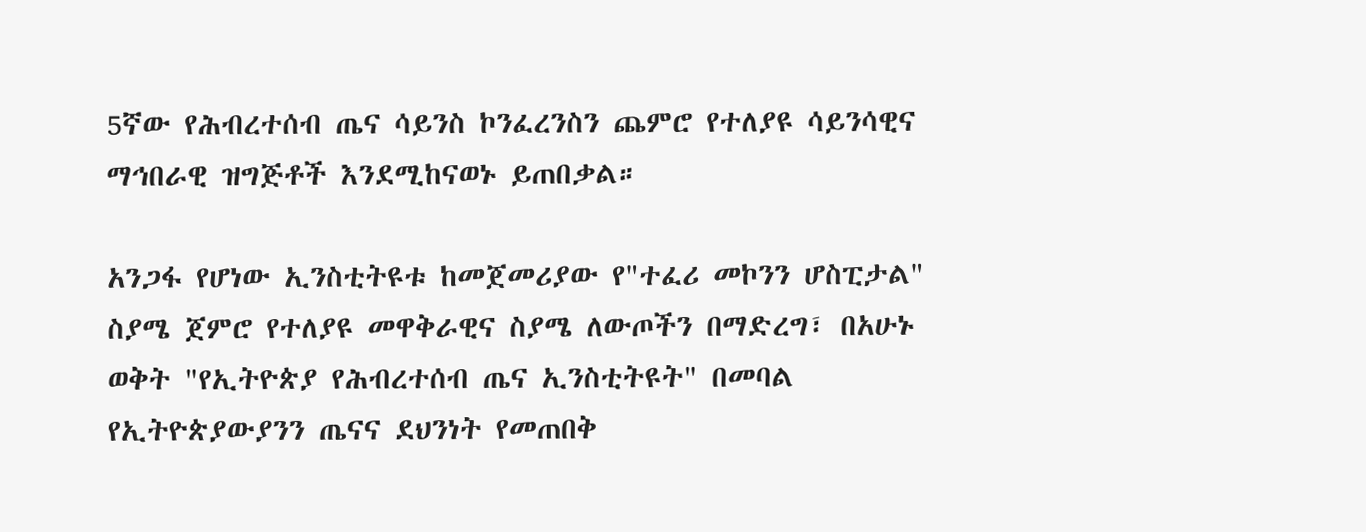5ኛው የሕብረተሰብ ጤና ሳይንስ ኮንፈረንስን ጨምሮ የተለያዩ ሳይንሳዊና ማኅበራዊ ዝግጅቶች እንደሚከናወኑ ይጠበቃል።

አንጋፋ የሆነው ኢንስቲትዩቱ ከመጀመሪያው የ"ተፈሪ መኮንን ሆስፒታል" ስያሜ ጀምሮ የተለያዩ መዋቅራዊና ስያሜ ለውጦችን በማድረግ፣ በአሁኑ ወቅት "የኢትዮጵያ የሕብረተሰብ ጤና ኢንስቲትዩት" በመባል የኢትዮጵያውያንን ጤናና ደህንነት የመጠበቅ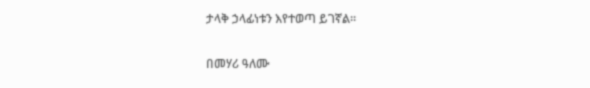ታላቅ ኃላፊነቱን እየተወጣ ይገኛል።

በመሃሪ ዓለሙ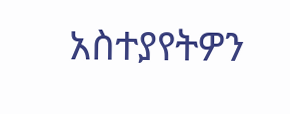አስተያየትዎን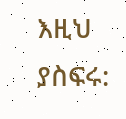እዚህ ያስፍሩ: